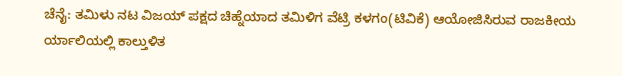ಚೆನೈ: ತಮಿಳು ನಟ ವಿಜಯ್‌ ಪಕ್ಷದ ಚಿಹ್ನೆಯಾದ ತಮಿಳಿಗ ವೆಟ್ರಿ ಕಳಗಂ(ಟಿವಿಕೆ) ಆಯೋಜಿಸಿರುವ ರಾಜಕೀಯ ರ್ಯಾಲಿಯಲ್ಲಿ ಕಾಲ್ತುಳಿತ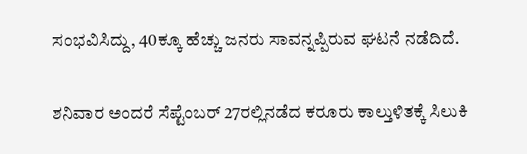ಸಂಭವಿಸಿದ್ದು, 40ಕ್ಕೂ ಹೆಚ್ಚು ಜನರು ಸಾವನ್ನಪ್ಪಿರುವ ಘಟನೆ ನಡೆದಿದೆ.

ಶನಿವಾರ ಅಂದರೆ ಸೆಪ್ಟೆಂಬರ್ 27ರಲ್ಲಿನಡೆದ ಕರೂರು ಕಾಲ್ತುಳಿತಕ್ಕೆ ಸಿಲುಕಿ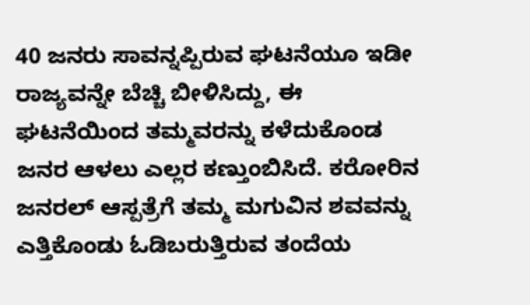40 ಜನರು ಸಾವನ್ನಪ್ಪಿರುವ ಘಟನೆಯೂ ಇಡೀ ರಾಜ್ಯವನ್ನೇ ಬೆಚ್ಚಿ ಬೀಳಿಸಿದ್ದು, ಈ ಘಟನೆಯಿಂದ ತಮ್ಮವರನ್ನು ಕಳೆದುಕೊಂಡ ಜನರ ಆಳಲು ಎಲ್ಲರ ಕಣ್ತುಂಬಿಸಿದೆ. ಕರೋರಿನ ಜನರಲ್‌ ಆಸ್ಪತ್ರೆಗೆ ತಮ್ಮ ಮಗುವಿನ ಶವವನ್ನು ಎತ್ತಿಕೊಂಡು ಓಡಿಬರುತ್ತಿರುವ ತಂದೆಯ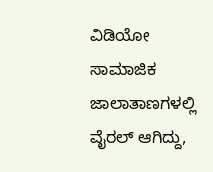ವಿಡಿಯೋ ಸಾಮಾಜಿಕ ಜಾಲಾತಾಣಗಳಲ್ಲಿ ವೈರಲ್‌ ಆಗಿದ್ದು,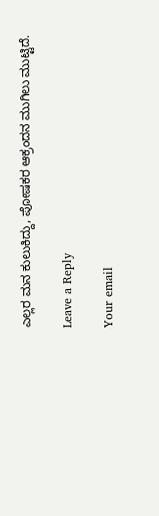ಎಲ್ಲರ ಮನ ಕುಲುಕಿದ್ದು, ಪೋಷಕರ ಆಕ್ರಂದನ ಮುಗಿಲು ಮುಟ್ಟಿದೆ.

Leave a Reply

Your email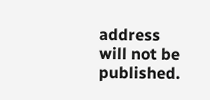address will not be published.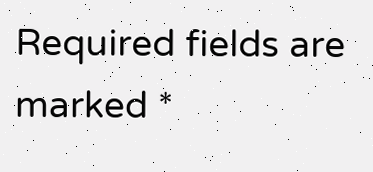Required fields are marked *